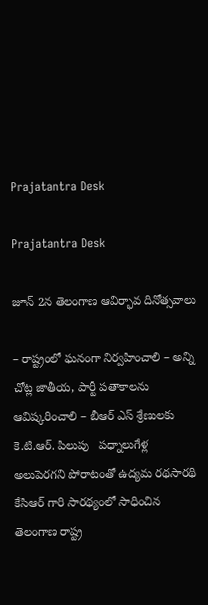Prajatantra Desk

Prajatantra Desk

జూన్ 2న తెలంగాణ ఆవిర్భావ దినోత్స‌వాలు

– రాష్ట్రంలో ఘ‌నంగా నిర్వ‌హించాలి – అన్ని చోట్ల జాతీయ‌, పార్టీ ప‌తాకాల‌ను ఆవిష్క‌రించాలి – బీఆర్ ఎస్ శ్రేణుల‌కు కె.టి.ఆర్. పిలుపు   ప‌ధ్నాలుగేళ్ల  అలుపెరగని పోరాటంతో ఉద్యమ రథసారథి కేసిఆర్ గారి సారథ్యంలో సాధించిన తెలంగాణ రాష్ట్ర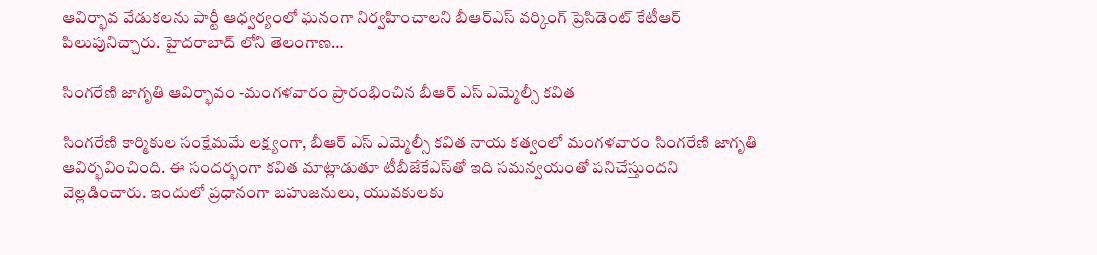ఆవిర్భావ వేడుకలను పార్టీ ఆధ్వర్యంలో ఘనంగా నిర్వహించాలని బీఆర్ఎస్ వర్కింగ్ ప్రెసిడెంట్ కేటీఆర్ పిలుపునిచ్చారు. హైదరాబాద్ లోని తెలంగాణ…

సింగరేణి జాగృతి ఆవిర్భావం -మంగ‌ళ‌వారం ప్రారంభించిన బీఆర్ ఎస్ ఎమ్మెల్సీ క‌విత‌

సింగ‌రేణి కార్మికుల సంక్షేమమే ల‌క్ష్యంగా, బీఆర్ ఎస్ ఎమ్మెల్సీ క‌విత నాయ క‌త్వంలో మంగ‌ళ‌వారం సింగ‌రేణి జాగృతి ఆవిర్భ‌వించింది. ఈ సంద‌ర్భంగా క‌విత మాట్లాడుతూ టీబీజేకేఎస్‌తో ఇది స‌మ‌న్వ‌యంతో ప‌నిచేస్తుంద‌ని వెల్ల‌డించారు. ఇందులో ప్ర‌ధానంగా బ‌హుజ‌నులు, యువ‌కుల‌కు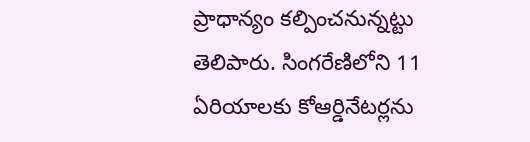ప్రాధాన్యం క‌ల్పించ‌నున్న‌ట్టు తెలిపారు. సింగ‌రేణిలోని 11 ఏరియాల‌కు కోఆర్డినేట‌ర్ల‌ను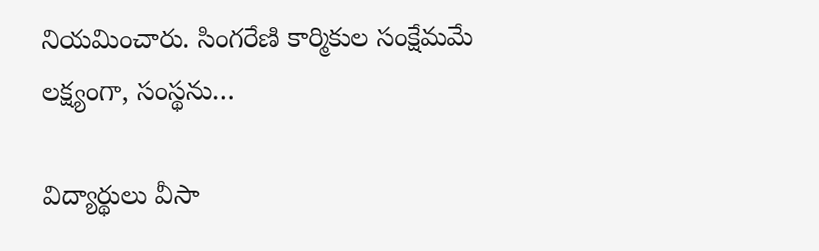నియ‌మించారు. సింగరేణి కార్మికుల సంక్షేమమే లక్ష్యంగా, సంస్థను…

విద్యార్థులు వీసా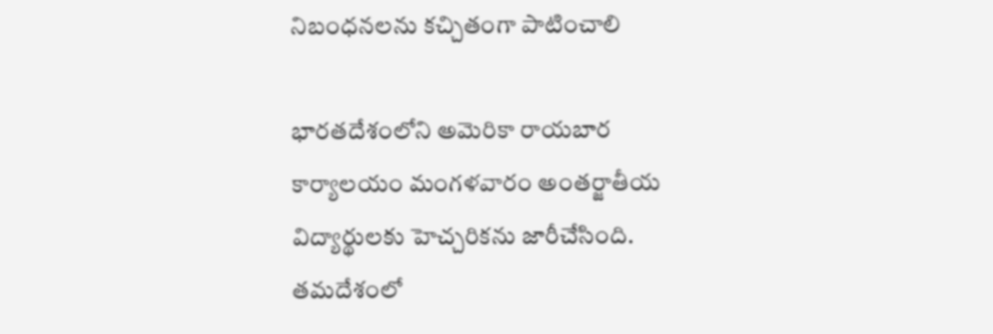నిబంధ‌న‌ల‌ను క‌చ్చితంగా పాటించాలి

భారతదేశంలోని అమెరికా రాయబార కార్యాలయం మంగళవారం అంతర్జాతీయ విద్యార్థులకు హెచ్చరికను జారీచేసింది.  త‌మ‌దేశంలో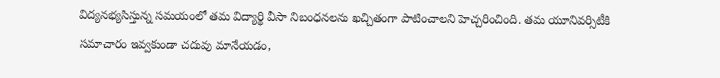విద్యనభ్యసిస్తున్న సమయంలో తమ విద్యార్థి వీసా నిబంధనలను ఖచ్చితంగా పాటించాలని హెచ్చరించింది. తమ యూనివర్సిటీకి సమాచారం ఇవ్వకుండా చదువు మానేయడం,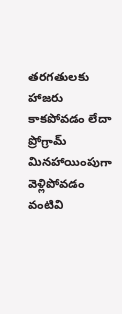తరగతులకు హాజరు కాకపోవడం లేదా ప్రోగ్రామ్‌ మినహాయింపుగా వెళ్లిపోవడం వంటివి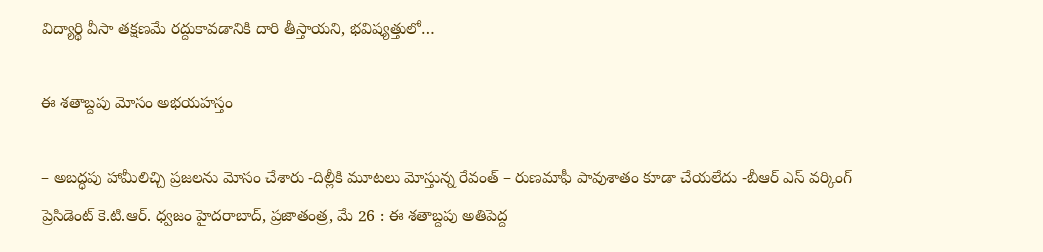విద్యార్థి వీసా తక్షణమే రద్దుకావడానికి దారి తీస్తాయని, భవిష్యత్తులో…

ఈ శ‌తాబ్ద‌పు మోసం అభ‌య‌హ‌స్తం

– అబ‌ద్ధ‌పు హామీలిచ్చి ప్ర‌జ‌ల‌ను మోసం చేశారు -దిల్లీకి మూట‌లు మోస్తున్న రేవంత్‌ – రుణ‌మాఫీ పావుశాతం కూడా చేయ‌లేదు -బీఆర్ ఎస్ వ‌ర్కింగ్ ప్రెసిడెంట్ కె.టి.ఆర్‌. ధ్వ‌జం హైద‌రాబాద్‌, ప్ర‌జాతంత్ర‌, మే 26 : ఈ శతాబ్దపు అతిపెద్ద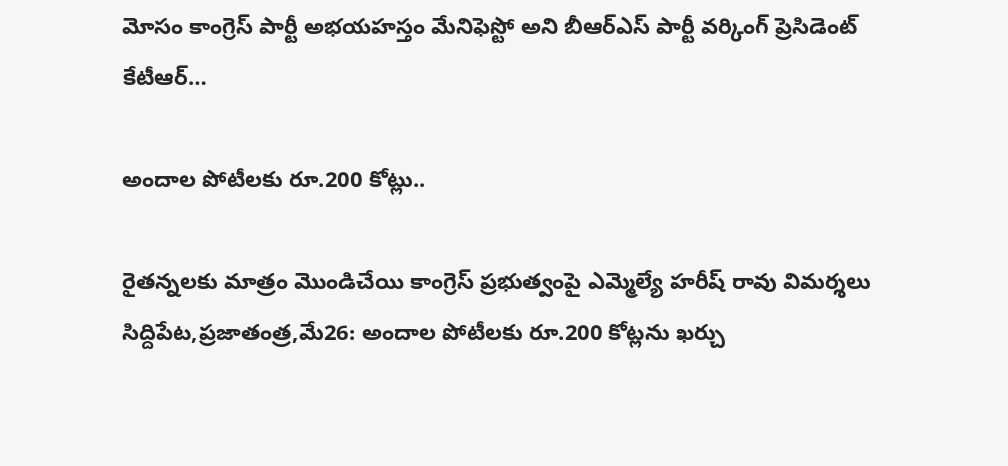మోసం కాంగ్రెస్ పార్టీ అభయహస్తం మేనిఫెస్టో అని బీఆర్ఎస్ పార్టీ వర్కింగ్ ప్రెసిడెంట్ కేటీఆర్…

అందాల పోటీలకు రూ.200 కోట్లు..

రైతన్నలకు మాత్రం మొండిచేయి కాంగ్రెస్‌ ‌ప్రభుత్వంపై ఎమ్మెల్యే హరీష్‌ ‌రావు విమర్శలు సిద్దిపేట,ప్రజాతంత్ర,మే26: అందాల పోటీలకు రూ.200 కోట్లను ఖర్చు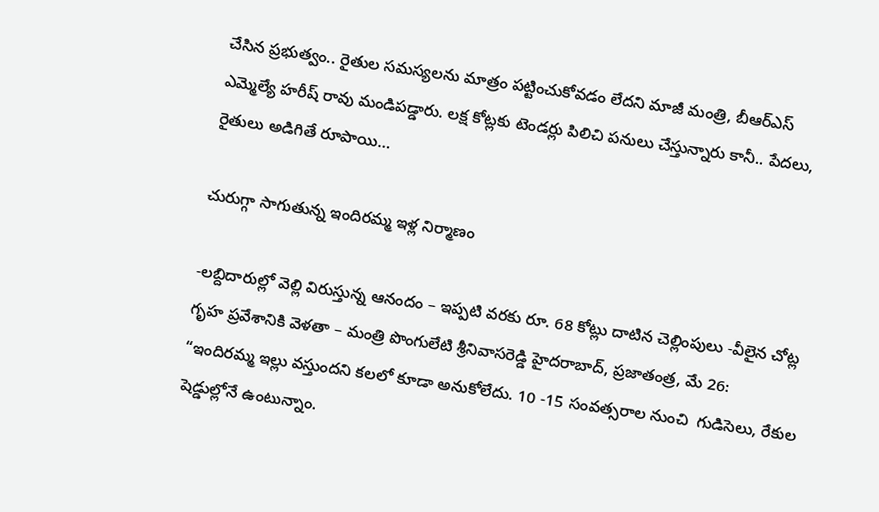చేసిన ప్రభుత్వం.. రైతుల సమస్యలను మాత్రం పట్టించుకోవడం లేదని మాజీ మంత్రి, బీఆర్‌ఎస్‌ ఎమ్మెల్యే హరీష్‌ ‌రావు మండిపడ్డారు. లక్ష కోట్లకు టెండర్లు పిలిచి పనులు చేస్తున్నారు కానీ.. పేదలు, రైతులు అడిగితే రూపాయి…

చురుగ్గా సాగుతున్న ఇందిర‌మ్మ ఇళ్ల నిర్మాణం

-ల‌బ్దిదారుల్లో వెల్లి విరుస్తున్న ఆనందం – ఇప్ప‌టి వ‌ర‌కు రూ. 68 కోట్లు దాటిన చెల్లింపులు -వీలైన చోట్ల గృహ ప్ర‌వేశానికి వెళ‌తా – మంత్రి పొంగులేటి శ్రీ‌నివాస‌రెడ్డి హైద‌రాబాద్, ప్ర‌జాతంత్ర‌, మే 26:  “ఇందిర‌మ్మ ఇల్లు వ‌స్తుంద‌ని క‌ల‌లో కూడా అనుకోలేదు. 10 -15 సంవ‌త్స‌రాల నుంచి  గుడిసెలు, రేకుల షెడ్డుల్లోనే ఉంటున్నాం.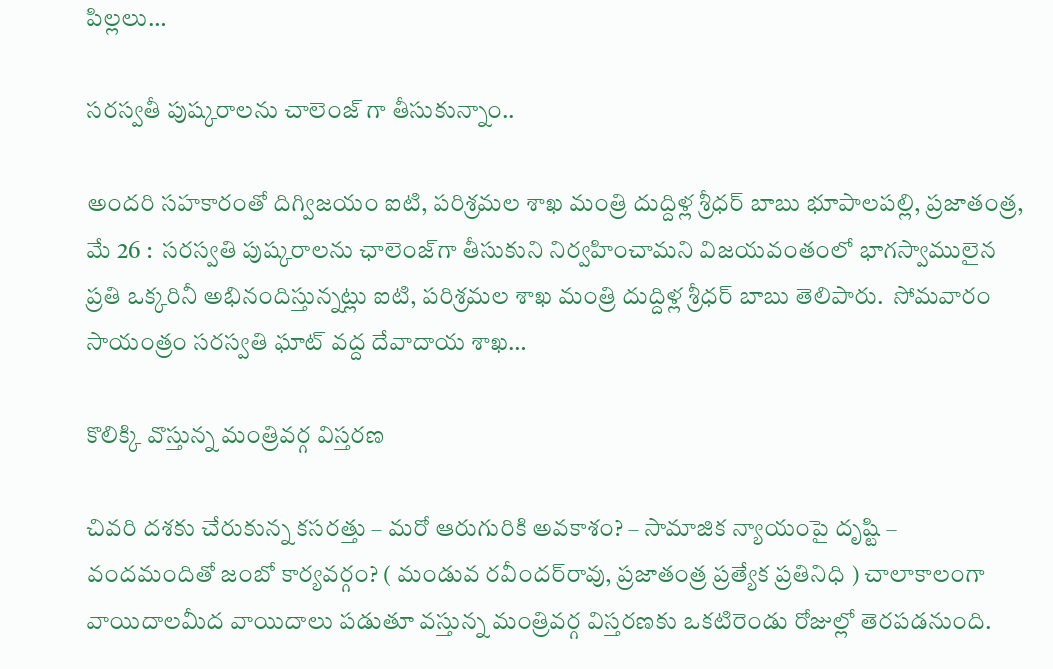పిల్ల‌లు…

స‌ర‌స్వ‌తీ పుష్కరాలను చాలెంజ్ గా తీసుకున్నాం..

అందరి సహకారంతో దిగ్విజయం ఐటి, పరిశ్రమల శాఖ మంత్రి దుద్దిళ్ల శ్రీధర్ బాబు భూపాలపల్లి, ప్రజాతంత్ర, మే 26 :  సరస్వతి పుష్కరాలను ఛాలెంజ్‌గా తీసుకుని నిర్వహించామని విజయవంతంలో భాగస్వాములైన ప్రతి ఒక్కరినీ అభినందిస్తున్న‌ట్లు ఐటి, పరిశ్రమల శాఖ మంత్రి దుద్దిళ్ల శ్రీధర్ బాబు తెలిపారు.  సోమవారం సాయంత్రం సరస్వతి ఘాట్ వద్ద దేవాదాయ శాఖ…

కొలిక్కి వొస్తున్న‌ మంత్రివర్గ విస్తరణ

చివ‌రి ద‌శ‌కు చేరుకున్న క‌సర‌త్తు – మ‌రో ఆరుగురికి అవ‌కాశం? – సామాజిక న్యాయంపై దృష్టి – వంద‌మందితో జంబో కార్య‌వ‌ర్గం? ( మండువ రవీందర్‌రావు, ప్రజాతంత్ర ప్రత్యేక ప్రతినిధి ) చాలాకాలంగా వాయిదాలమీద వాయిదాలు పడుతూ వస్తున్న మంత్రివర్గ విస్తరణకు ఒకటిరెండు రోజుల్లో తెరపడనుంది.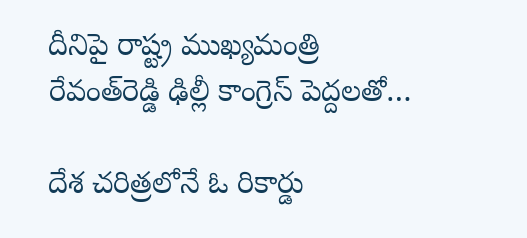దీనిపై రాష్ట్ర ముఖ్యమంత్రి రేవంత్‌రెడ్డి ఢిల్లీ కాంగ్రెస్‌ ‌పెద్దలతో…

దేశ చరిత్రలోనే ఓ రికార్డు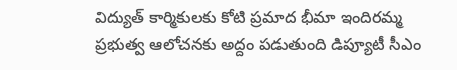విద్యుత్ కార్మికులకు కోటి ప్రమాద భీమా ఇందిరమ్మ ప్రభుత్వ ఆలోచనకు అద్దం పడుతుంది డిప్యూటీ సీఎం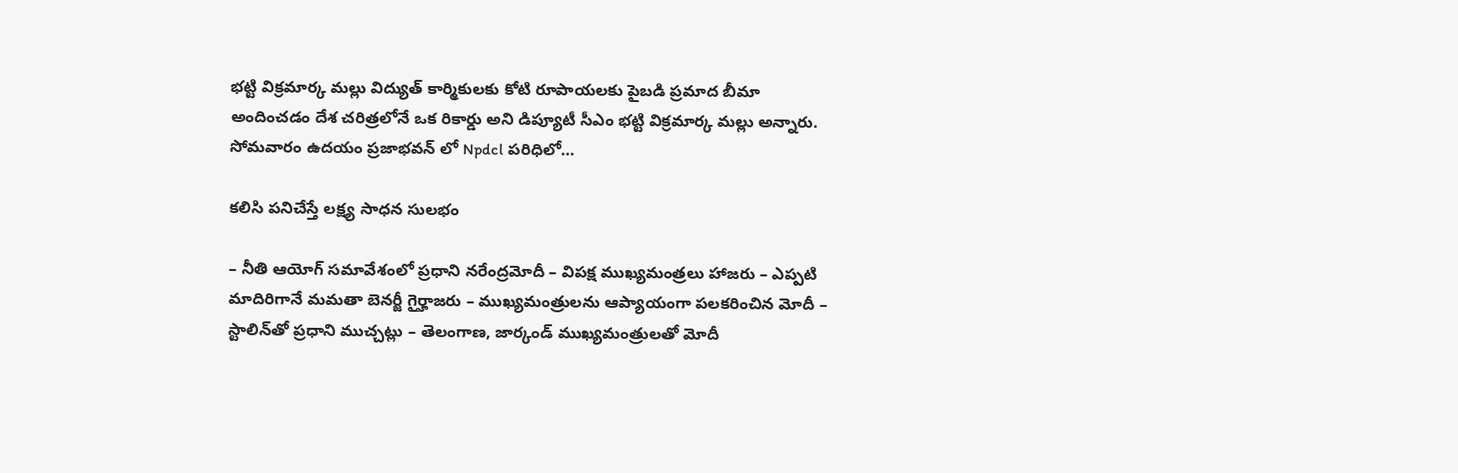భట్టి విక్రమార్క మల్లు విద్యుత్ కార్మికులకు కోటి రూపాయలకు పైబడి ప్రమాద బీమా అందించడం దేశ చరిత్రలోనే ఒక రికార్డు అని డిప్యూటీ సీఎం భట్టి విక్రమార్క మల్లు అన్నారు. సోమవారం ఉదయం ప్రజాభవన్ లో Npdcl పరిధిలో…

క‌లిసి ప‌నిచేస్తే ల‌క్ష్య సాధ‌న సుల‌భం

– నీతి ఆయోగ్ స‌మావేశంలో ప్ర‌ధాని న‌రేంద్ర‌మోదీ – విప‌క్ష ముఖ్య‌మంత్ర‌లు హాజ‌రు – ఎప్ప‌టి మాదిరిగానే మ‌మ‌తా బెన‌ర్జీ గైర్హాజ‌రు – ముఖ్య‌మంత్రుల‌ను ఆప్యాయంగా ప‌ల‌క‌రించిన మోదీ – స్టాలిన్‌తో ప్ర‌ధాని ముచ్చ‌ట్లు – తెలంగాణ, జార్కండ్ ముఖ్య‌మంత్రుల‌తో మోదీ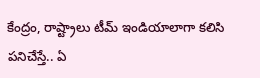కేంద్రం, రాష్ట్రాలు టీమ్‌ ఇం‌డియాలాగా కలిసి పనిచేస్తే.. ఏ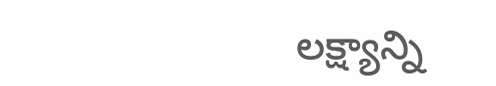లక్ష్యాన్ని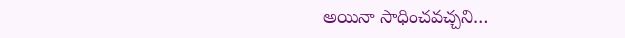అయినా సాధించవచ్చని…